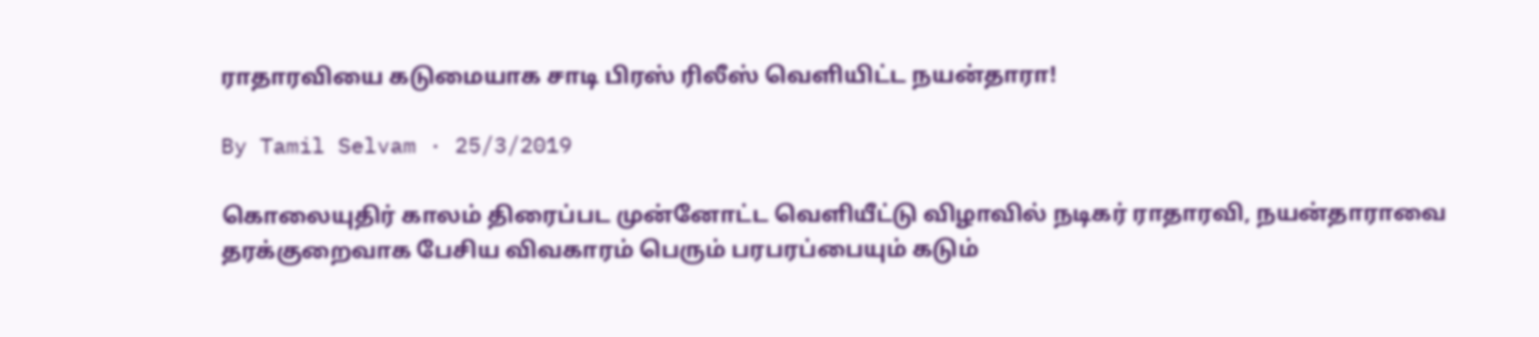ராதாரவியை கடுமையாக சாடி பிரஸ் ரிலீஸ் வெளியிட்ட நயன்தாரா!

By Tamil Selvam · 25/3/2019

கொலையுதிர் காலம் திரைப்பட முன்னோட்ட வெளியீட்டு விழாவில் நடிகர் ராதாரவி, நயன்தாராவை தரக்குறைவாக பேசிய விவகாரம் பெரும் பரபரப்பையும் கடும்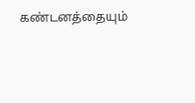கண்டனத்தையும்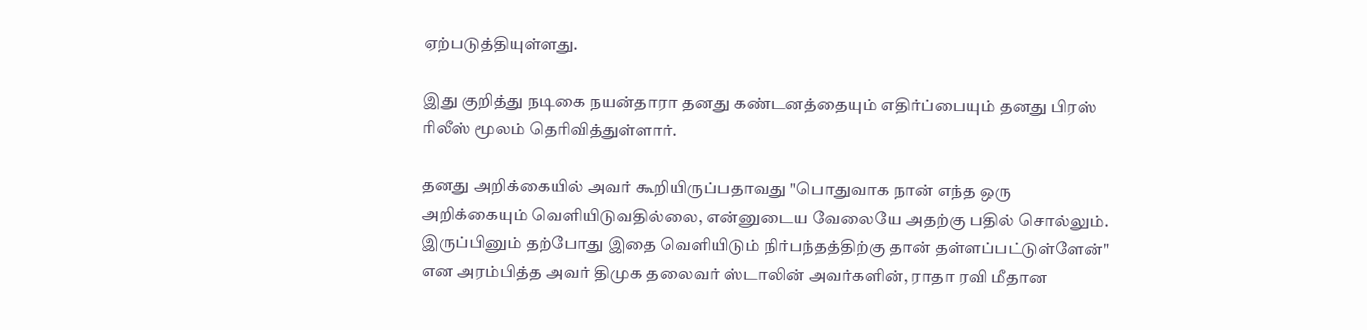ஏற்படுத்தியுள்ளது.

இது குறித்து நடிகை நயன்தாரா தனது கண்டனத்தையும் எதிர்ப்பையும் தனது பிரஸ் ரிலீஸ் மூலம் தெரிவித்துள்ளார்.

தனது அறிக்கையில் அவர் கூறியிருப்பதாவது "பொதுவாக நான் எந்த ஒரு அறிக்கையும் வெளியிடுவதில்லை, என்னுடைய வேலையே அதற்கு பதில் சொல்லும். இருப்பினும் தற்போது இதை வெளியிடும் நிர்பந்தத்திற்கு தான் தள்ளப்பட்டுள்ளேன்" என அரம்பித்த அவர் திமுக தலைவர் ஸ்டாலின் அவர்களின், ராதா ரவி மீதான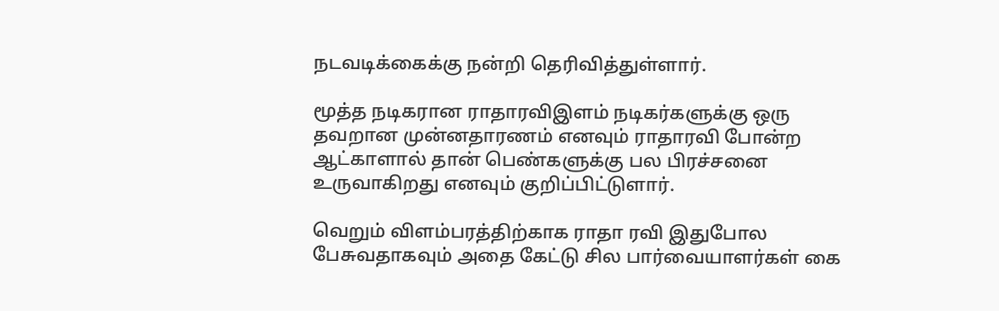நடவடிக்கைக்கு நன்றி தெரிவித்துள்ளார்.

மூத்த நடிகரான ராதாரவிஇளம் நடிகர்களுக்கு ஒரு தவறான முன்னதாரணம் எனவும் ராதாரவி போன்ற ஆட்காளால் தான் பெண்களுக்கு பல பிரச்சனை உருவாகிறது எனவும் குறிப்பிட்டுளார்.

வெறும் விளம்பரத்திற்காக ராதா ரவி இதுபோல பேசுவதாகவும் அதை கேட்டு சில பார்வையாளர்கள் கை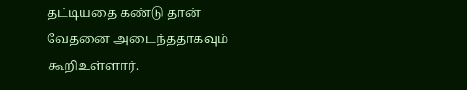தட்டியதை கண்டு தான் வேதனை அடைந்ததாகவும் கூறிஉள்ளார்.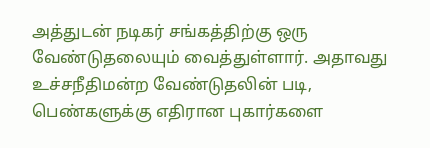அத்துடன் நடிகர் சங்கத்திற்கு ஒரு வேண்டுதலையும் வைத்துள்ளார். அதாவது உச்சநீதிமன்ற வேண்டுதலின் படி, பெண்களுக்கு எதிரான புகார்களை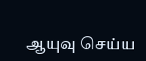ஆயுவு செய்ய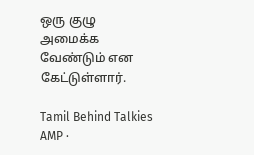ஒரு குழு அமைக்க வேண்டும் என கேட்டுள்ளார்.

Tamil Behind Talkies AMP ·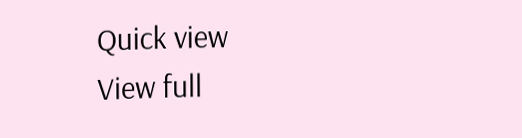Quick view
View full